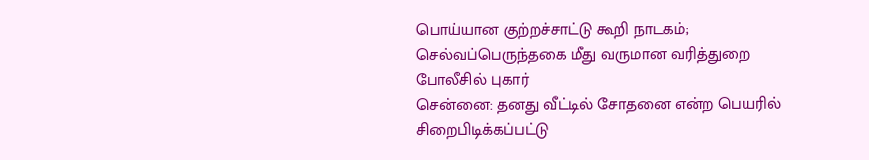பொய்யான குற்றச்சாட்டு கூறி நாடகம்; செல்வப்பெருந்தகை மீது வருமான வரித்துறை போலீசில் புகார்
சென்னை: தனது வீட்டில் சோதனை என்ற பெயரில் சிறைபிடிக்கப்பட்டு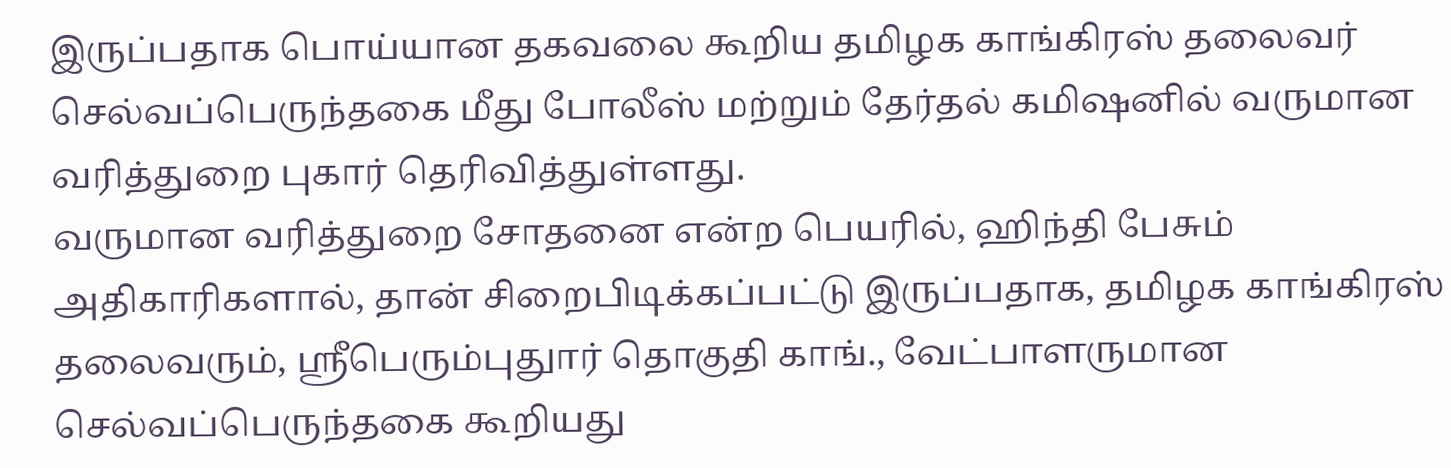இருப்பதாக பொய்யான தகவலை கூறிய தமிழக காங்கிரஸ் தலைவர் செல்வப்பெருந்தகை மீது போலீஸ் மற்றும் தேர்தல் கமிஷனில் வருமான வரித்துறை புகார் தெரிவித்துள்ளது.
வருமான வரித்துறை சோதனை என்ற பெயரில், ஹிந்தி பேசும் அதிகாரிகளால், தான் சிறைபிடிக்கப்பட்டு இருப்பதாக, தமிழக காங்கிரஸ் தலைவரும், ஸ்ரீபெரும்புதுார் தொகுதி காங்., வேட்பாளருமான செல்வப்பெருந்தகை கூறியது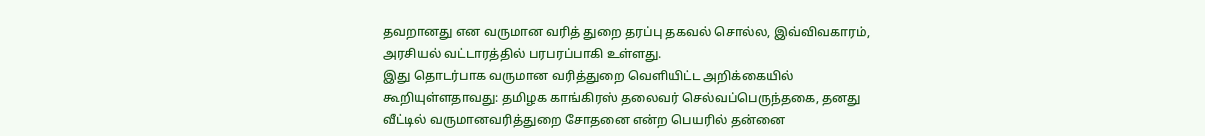தவறானது என வருமான வரித் துறை தரப்பு தகவல் சொல்ல, இவ்விவகாரம், அரசியல் வட்டாரத்தில் பரபரப்பாகி உள்ளது.
இது தொடர்பாக வருமான வரித்துறை வெளியிட்ட அறிக்கையில் கூறியுள்ளதாவது: தமிழக காங்கிரஸ் தலைவர் செல்வப்பெருந்தகை, தனது வீட்டில் வருமானவரித்துறை சோதனை என்ற பெயரில் தன்னை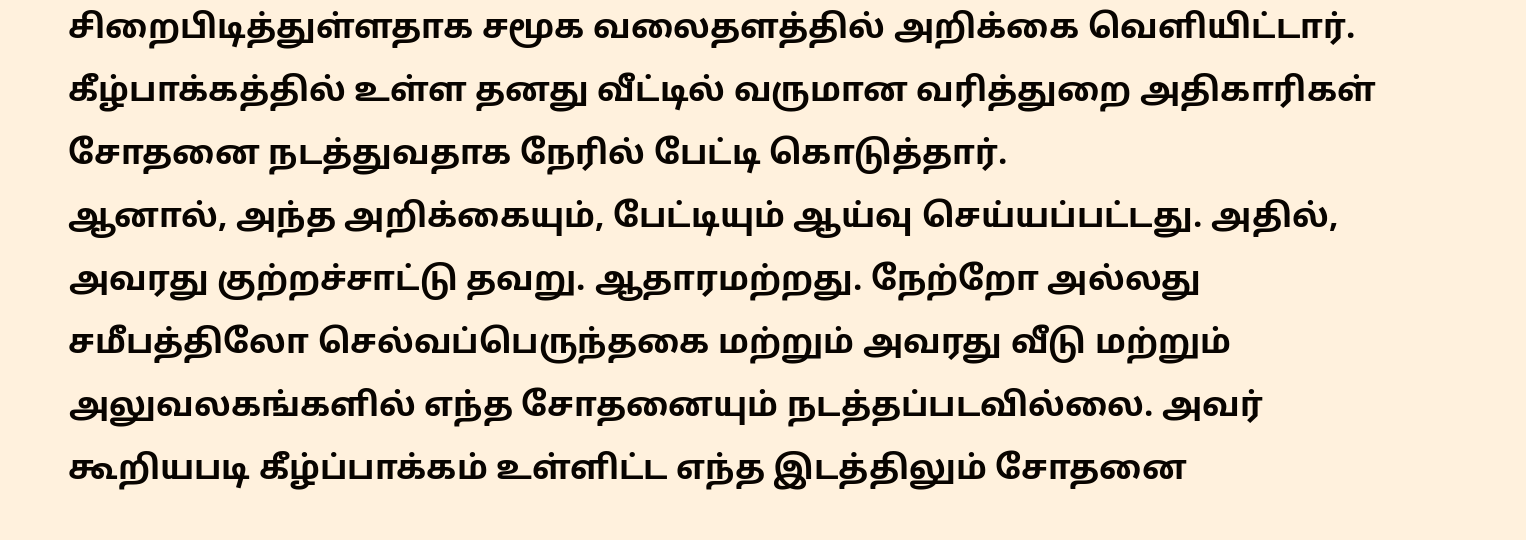சிறைபிடித்துள்ளதாக சமூக வலைதளத்தில் அறிக்கை வெளியிட்டார். கீழ்பாக்கத்தில் உள்ள தனது வீட்டில் வருமான வரித்துறை அதிகாரிகள் சோதனை நடத்துவதாக நேரில் பேட்டி கொடுத்தார்.
ஆனால், அந்த அறிக்கையும், பேட்டியும் ஆய்வு செய்யப்பட்டது. அதில், அவரது குற்றச்சாட்டு தவறு. ஆதாரமற்றது. நேற்றோ அல்லது சமீபத்திலோ செல்வப்பெருந்தகை மற்றும் அவரது வீடு மற்றும் அலுவலகங்களில் எந்த சோதனையும் நடத்தப்படவில்லை. அவர் கூறியபடி கீழ்ப்பாக்கம் உள்ளிட்ட எந்த இடத்திலும் சோதனை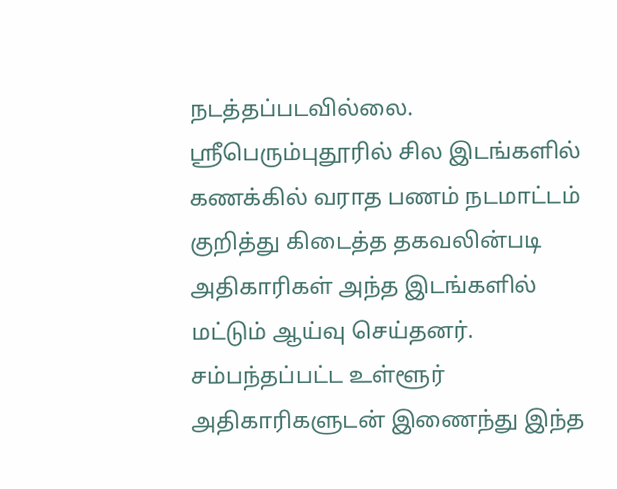நடத்தப்படவில்லை.
ஸ்ரீபெரும்புதூரில் சில இடங்களில் கணக்கில் வராத பணம் நடமாட்டம் குறித்து கிடைத்த தகவலின்படி அதிகாரிகள் அந்த இடங்களில் மட்டும் ஆய்வு செய்தனர். சம்பந்தப்பட்ட உள்ளூர் அதிகாரிகளுடன் இணைந்து இந்த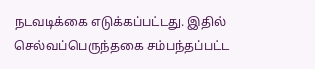நடவடிக்கை எடுக்கப்பட்டது. இதில் செல்வப்பெருந்தகை சம்பந்தப்பட்ட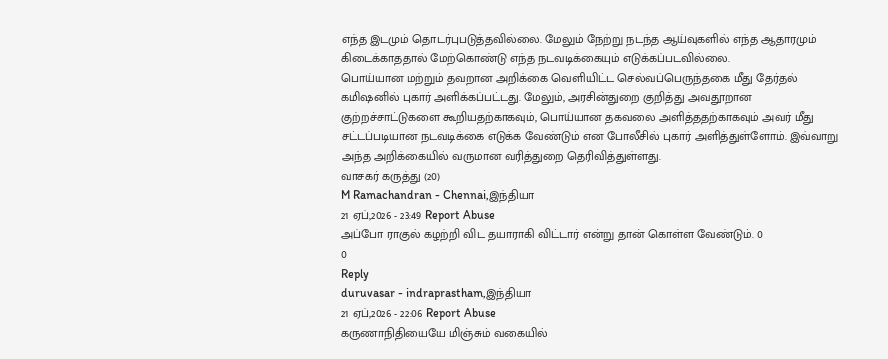எந்த இடமும் தொடர்புபடுத்தவில்லை. மேலும் நேற்று நடந்த ஆய்வுகளில் எந்த ஆதாரமும் கிடைக்காததால் மேற்கொண்டு எந்த நடவடிக்கையும் எடுக்கப்படவில்லை.
பொய்யான மற்றும் தவறான அறிக்கை வெளியிட்ட செல்வப்பெருந்தகை மீது தேர்தல் கமிஷனில் புகார் அளிக்கப்பட்டது. மேலும், அரசின்துறை குறித்து அவதூறான குற்றச்சாட்டுகளை கூறியதற்காகவும், பொய்யான தகவலை அளித்ததற்காகவும் அவர் மீது சட்டப்படியான நடவடிக்கை எடுக்க வேண்டும் என போலீசில் புகார் அளித்துள்ளோம். இவ்வாறு அந்த அறிக்கையில் வருமான வரித்துறை தெரிவித்துள்ளது.
வாசகர் கருத்து (20)
M Ramachandran - Chennai,இந்தியா
21 ஏப்,2026 - 23:49 Report Abuse
அப்போ ராகுல் கழற்றி விட தயாராகி விட்டார் என்று தான் கொள்ள வேண்டும். 0
0
Reply
duruvasar - indraprastham,இந்தியா
21 ஏப்,2026 - 22:06 Report Abuse
கருணாநிதியையே மிஞ்சும் வகையில்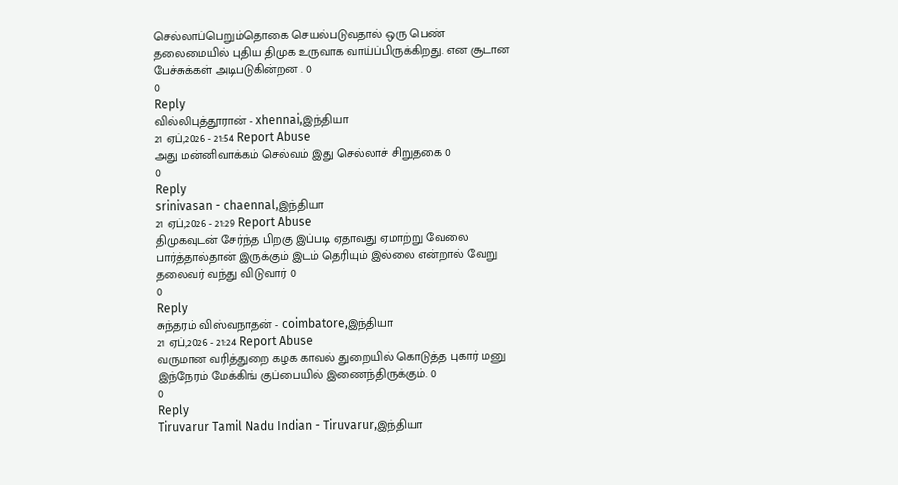செல்லாப்பெறும்தொகை செயல்படுவதால் ஒரு பெண் தலைமையில் புதிய திமுக உருவாக வாய்ப்பிருக்கிறது. என சூடான பேச்சுக்கள் அடிபடுகின்றன . 0
0
Reply
வில்லிபுத்தூரான் - xhennai,இந்தியா
21 ஏப்,2026 - 21:54 Report Abuse
அது மன்னிவாக்கம் செல்வம் இது செல்லாச் சிறுதகை 0
0
Reply
srinivasan - chaennal,இந்தியா
21 ஏப்,2026 - 21:29 Report Abuse
திமுகவுடன் சேர்ந்த பிறகு இப்படி ஏதாவது ஏமாற்று வேலை பார்த்தால்தான் இருக்கும் இடம் தெரியும் இல்லை என்றால் வேறு தலைவர் வந்து விடுவார் 0
0
Reply
சுந்தரம் விஸ்வநாதன் - coimbatore,இந்தியா
21 ஏப்,2026 - 21:24 Report Abuse
வருமான வரித்துறை கழக காவல் துறையில் கொடுத்த புகார் மனு இந்நேரம் மேக்கிங் குப்பையில் இணைந்திருக்கும். 0
0
Reply
Tiruvarur Tamil Nadu Indian - Tiruvarur,இந்தியா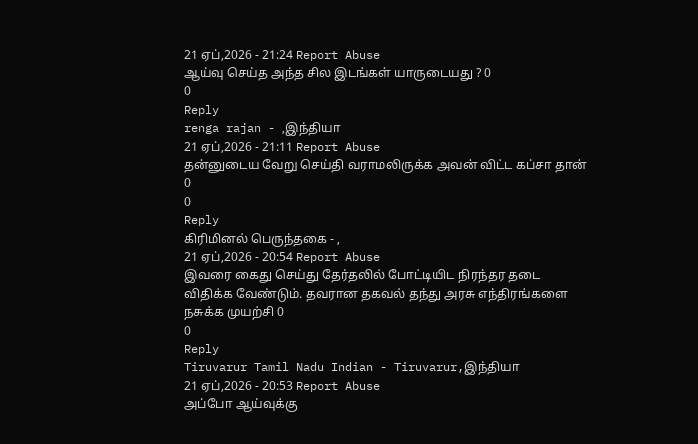21 ஏப்,2026 - 21:24 Report Abuse
ஆய்வு செய்த அந்த சில இடங்கள் யாருடையது ? 0
0
Reply
renga rajan - ,இந்தியா
21 ஏப்,2026 - 21:11 Report Abuse
தன்னுடைய வேறு செய்தி வராமலிருக்க அவன் விட்ட கப்சா தான் 0
0
Reply
கிரிமினல் பெருந்தகை - ,
21 ஏப்,2026 - 20:54 Report Abuse
இவரை கைது செய்து தேர்தலில் போட்டியிட நிரந்தர தடை விதிக்க வேண்டும். தவரான தகவல் தந்து அரசு எந்திரங்களை நசுக்க முயற்சி 0
0
Reply
Tiruvarur Tamil Nadu Indian - Tiruvarur,இந்தியா
21 ஏப்,2026 - 20:53 Report Abuse
அப்போ ஆய்வுக்கு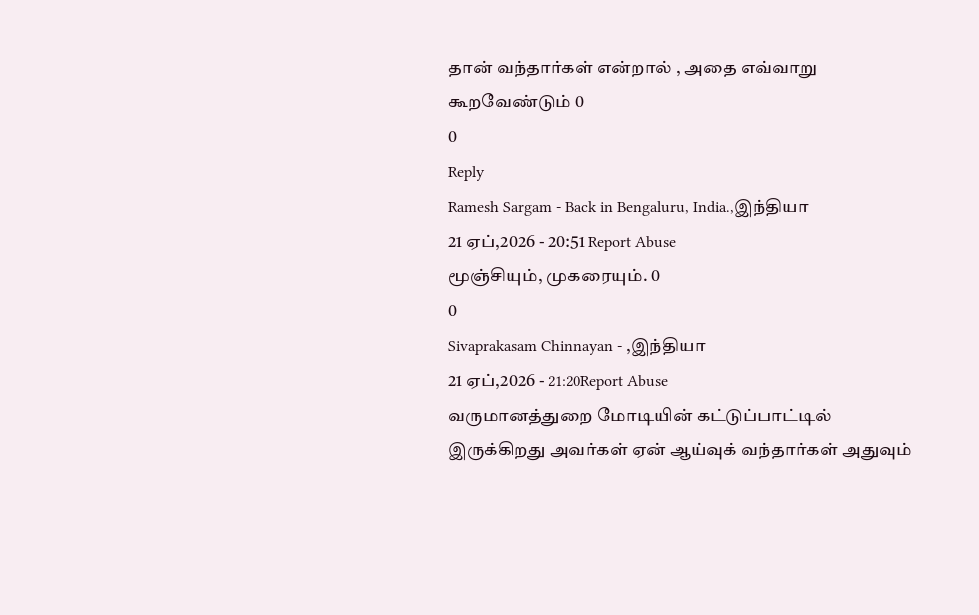தான் வந்தார்கள் என்றால் , அதை எவ்வாறு கூறவேண்டும் 0
0
Reply
Ramesh Sargam - Back in Bengaluru, India.,இந்தியா
21 ஏப்,2026 - 20:51 Report Abuse
மூஞ்சியும், முகரையும். 0
0
Sivaprakasam Chinnayan - ,இந்தியா
21 ஏப்,2026 - 21:20Report Abuse
வருமானத்துறை மோடியின் கட்டுப்பாட்டில் இருக்கிறது அவர்கள் ஏன் ஆய்வுக் வந்தார்கள் அதுவும்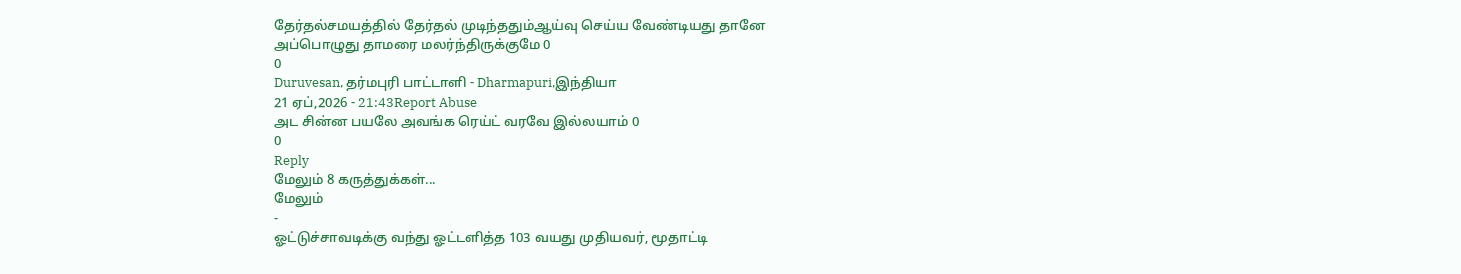தேர்தல்சமயத்தில் தேர்தல் முடிந்ததும்ஆய்வு செய்ய வேண்டியது தானே
அப்பொழுது தாமரை மலர்ந்திருக்குமே 0
0
Duruvesan, தர்மபுரி பாட்டாளி - Dharmapuri,இந்தியா
21 ஏப்,2026 - 21:43Report Abuse
அட சின்ன பயலே அவங்க ரெய்ட் வரவே இல்லயாம் 0
0
Reply
மேலும் 8 கருத்துக்கள்...
மேலும்
-
ஓட்டுச்சாவடிக்கு வந்து ஓட்டளித்த 103 வயது முதியவர், மூதாட்டி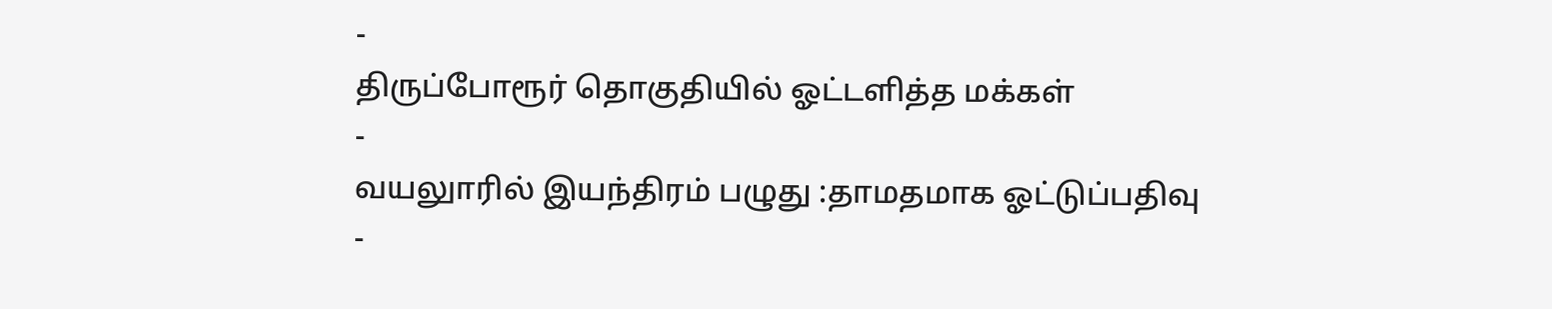-
திருப்போரூர் தொகுதியில் ஓட்டளித்த மக்கள்
-
வயலுாரில் இயந்திரம் பழுது :தாமதமாக ஓட்டுப்பதிவு
-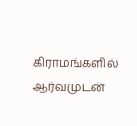கிராமங்களில் ஆர்வமுடன்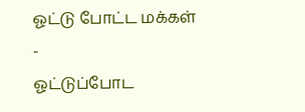ஓட்டு போட்ட மக்கள்
-
ஓட்டுப்போட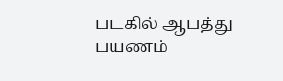படகில் ஆபத்து பயணம்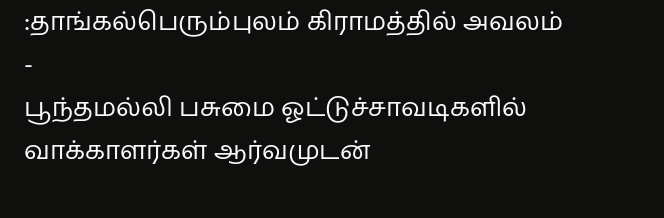:தாங்கல்பெரும்புலம் கிராமத்தில் அவலம்
-
பூந்தமல்லி பசுமை ஓட்டுச்சாவடிகளில் வாக்காளர்கள் ஆர்வமுடன்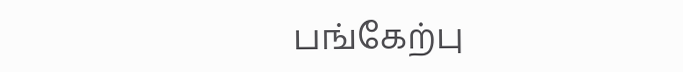பங்கேற்பு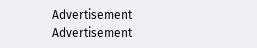Advertisement
Advertisement